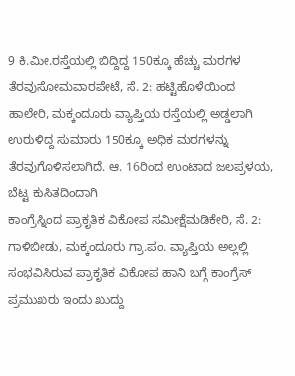9 ಕಿ.ಮೀ.ರಸ್ತೆಯಲ್ಲಿ ಬಿದ್ದಿದ್ದ 150ಕ್ಕೂ ಹೆಚ್ಚು ಮರಗಳ ತೆರವುಸೋಮವಾರಪೇಟೆ, ಸೆ. 2: ಹಟ್ಟಿಹೊಳೆಯಿಂದ ಹಾಲೇರಿ, ಮಕ್ಕಂದೂರು ವ್ಯಾಪ್ತಿಯ ರಸ್ತೆಯಲ್ಲಿ ಅಡ್ಡಲಾಗಿ ಉರುಳಿದ್ದ ಸುಮಾರು 150ಕ್ಕೂ ಅಧಿಕ ಮರಗಳನ್ನು ತೆರವುಗೊಳಿಸಲಾಗಿದೆ. ಆ. 16ರಿಂದ ಉಂಟಾದ ಜಲಪ್ರಳಯ, ಬೆಟ್ಟ ಕುಸಿತದಿಂದಾಗಿ
ಕಾಂಗ್ರೆಸ್ನಿಂದ ಪ್ರಾಕೃತಿಕ ವಿಕೋಪ ಸಮೀಕ್ಷೆಮಡಿಕೇರಿ, ಸೆ. 2: ಗಾಳಿಬೀಡು, ಮಕ್ಕಂದೂರು ಗ್ರಾ.ಪಂ. ವ್ಯಾಪ್ತಿಯ ಅಲ್ಲಲ್ಲಿ ಸಂಭವಿಸಿರುವ ಪ್ರಾಕೃತಿಕ ವಿಕೋಪ ಹಾನಿ ಬಗ್ಗೆ ಕಾಂಗ್ರೆಸ್ ಪ್ರಮುಖರು ಇಂದು ಖುದ್ದು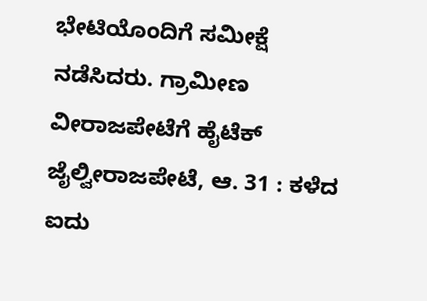ಭೇಟಿಯೊಂದಿಗೆ ಸಮೀಕ್ಷೆ ನಡೆಸಿದರು. ಗ್ರಾಮೀಣ
ವೀರಾಜಪೇಟೆಗೆ ಹೈಟೆಕ್ ಜೈಲ್ವೀರಾಜಪೇಟೆ, ಆ. 31 : ಕಳೆದ ಐದು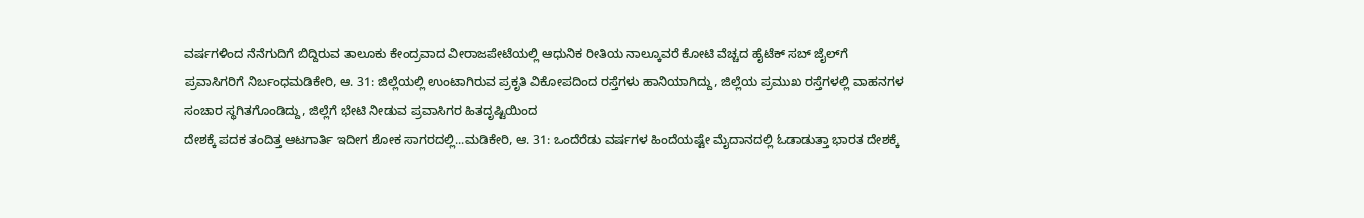ವರ್ಷಗಳಿಂದ ನೆನೆಗುದಿಗೆ ಬಿದ್ದಿರುವ ತಾಲೂಕು ಕೇಂದ್ರವಾದ ವೀರಾಜಪೇಟೆಯಲ್ಲಿ ಆಧುನಿಕ ರೀತಿಯ ನಾಲ್ಕೂವರೆ ಕೋಟಿ ವೆಚ್ಚದ ಹೈಟೆಕ್ ಸಬ್ ಜೈಲ್‍ಗೆ
ಪ್ರವಾಸಿಗರಿಗೆ ನಿರ್ಬಂಧಮಡಿಕೇರಿ, ಆ. 31: ಜಿಲ್ಲೆಯಲ್ಲಿ ಉಂಟಾಗಿರುವ ಪ್ರಕೃತಿ ವಿಕೋಪದಿಂದ ರಸ್ತೆಗಳು ಹಾನಿಯಾಗಿದ್ದು, ಜಿಲ್ಲೆಯ ಪ್ರಮುಖ ರಸ್ತೆಗಳಲ್ಲಿ ವಾಹನಗಳ ಸಂಚಾರ ಸ್ಥಗಿತಗೊಂಡಿದ್ದು, ಜಿಲ್ಲೆಗೆ ಭೇಟಿ ನೀಡುವ ಪ್ರವಾಸಿಗರ ಹಿತದೃಷ್ಟಿಯಿಂದ
ದೇಶಕ್ಕೆ ಪದಕ ತಂದಿತ್ತ ಆಟಗಾರ್ತಿ ಇದೀಗ ಶೋಕ ಸಾಗರದಲ್ಲಿ...ಮಡಿಕೇರಿ, ಆ. 31: ಒಂದೆರೆಡು ವರ್ಷಗಳ ಹಿಂದೆಯಷ್ಟೇ ಮೈದಾನದಲ್ಲಿ ಓಡಾಡುತ್ತಾ ಭಾರತ ದೇಶಕ್ಕೆ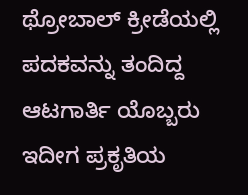ಥ್ರೋಬಾಲ್ ಕ್ರೀಡೆಯಲ್ಲಿ ಪದಕವನ್ನು ತಂದಿದ್ದ ಆಟಗಾರ್ತಿ ಯೊಬ್ಬರು ಇದೀಗ ಪ್ರಕೃತಿಯ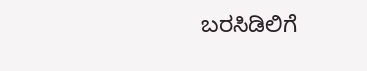ಬರಸಿಡಿಲಿಗೆ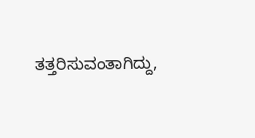ತತ್ತರಿಸುವಂತಾಗಿದ್ದು,